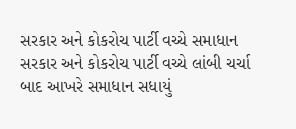સરકાર અને કોકરોચ પાર્ટી વચ્ચે સમાધાન
સરકાર અને કોકરોચ પાર્ટી વચ્ચે લાંબી ચર્ચા બાદ આખરે સમાધાન સધાયું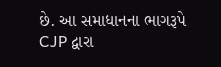છે. આ સમાધાનના ભાગરૂપે CJP દ્વારા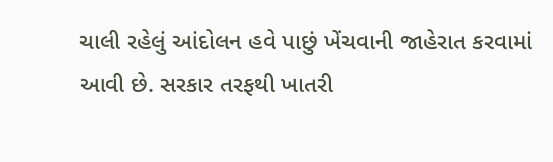ચાલી રહેલું આંદોલન હવે પાછું ખેંચવાની જાહેરાત કરવામાં આવી છે. સરકાર તરફથી ખાતરી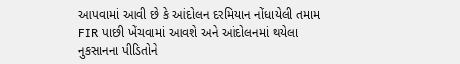આપવામાં આવી છે કે આંદોલન દરમિયાન નોંધાયેલી તમામ FIR પાછી ખેંચવામાં આવશે અને આંદોલનમાં થયેલા નુકસાનના પીડિતોને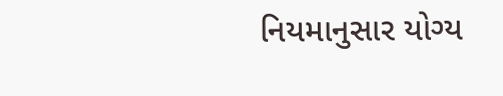નિયમાનુસાર યોગ્ય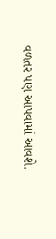વળતર પણ આપવામાં આવશે.